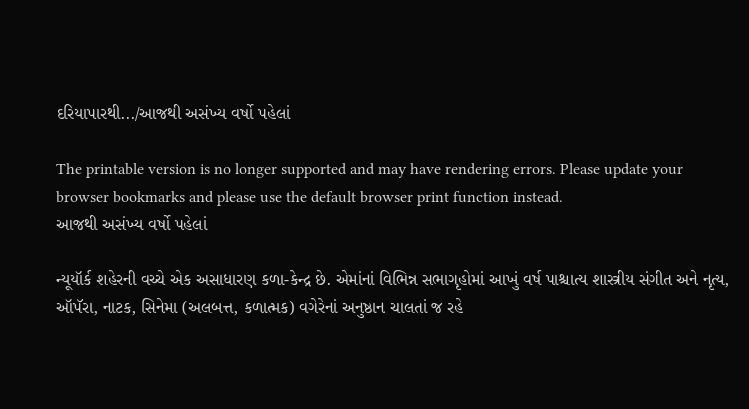દરિયાપારથી.../આજથી અસંખ્ય વર્ષો પહેલાં

The printable version is no longer supported and may have rendering errors. Please update your browser bookmarks and please use the default browser print function instead.
આજથી અસંખ્ય વર્ષો પહેલાં

ન્યૂયૉર્ક શહેરની વચ્ચે એક અસાધારણ કળા-કેન્દ્ર છે. એમાંનાં વિભિન્ન સભાગૃહોમાં આખું વર્ષ પાશ્ચાત્ય શાસ્ત્રીય સંગીત અને નૃત્ય, ઑપૅરા, નાટક, સિનેમા (અલબત્ત, કળાત્મક) વગેરેનાં અનુષ્ઠાન ચાલતાં જ રહે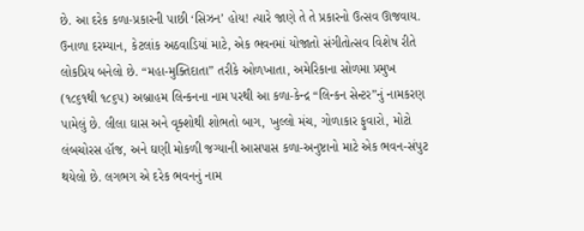છે. આ દરેક કળા-પ્રકારની પાછી ‘સિઝન’ હોય! ત્યારે જાણે તે તે પ્રકારનો ઉત્સવ ઊજવાય. ઉનાળા દરમ્યાન, કેટલાંક અઠવાડિયાં માટે, એક ભવનમાં યોજાતો સંગીતોત્સવ વિશેષ રીતે લોકપ્રિય બનેલો છે. “મહા-મુક્તિદાતા” તરીકે ઓળખાતા, અમેરિકાના સોળમા પ્રમુખ (૧૮૬૧થી ૧૮૬૫) અબ્રાહમ લિન્કનના નામ પરથી આ કળા-કેન્દ્ર “લિન્કન સેન્ટર”નું નામકરણ પામેલું છે. લીલા ઘાસ અને વૃક્શોથી શોભતો બાગ, ખુલ્લો મંચ, ગોળાકાર ફુવારો, મોટો લંબચોરસ હૉજ, અને ઘણી મોકળી જગ્યાની આસપાસ કળા-અનુષ્ટાનો માટે એક ભવન-સંપુટ થયેલો છે. લગભગ એ દરેક ભવનનું નામ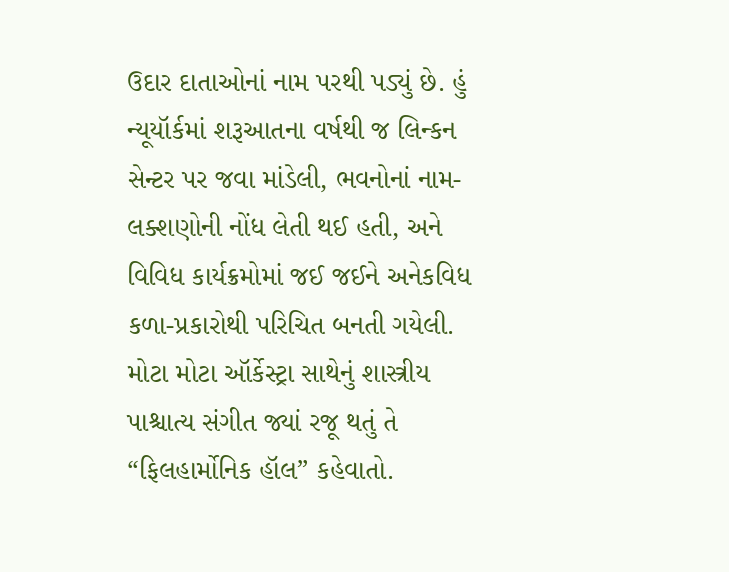ઉદાર દાતાઓનાં નામ પરથી પડ્યું છે. હું ન્યૂયૉર્કમાં શરૂઆતના વર્ષથી જ લિન્કન સેન્ટર પર જવા માંડેલી, ભવનોનાં નામ-લક્શણોની નોંધ લેતી થઈ હતી, અને વિવિધ કાર્યક્રમોમાં જઈ જઈને અનેકવિધ કળા-પ્રકારોથી પરિચિત બનતી ગયેલી. મોટા મોટા ઑર્કેસ્ટ્રા સાથેનું શાસ્ત્રીય પાશ્ચાત્ય સંગીત જ્યાં રજૂ થતું તે “ફિલહાર્મોનિક હૉલ” કહેવાતો.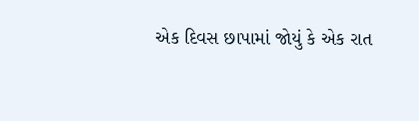એક દિવસ છાપામાં જોયું કે એક રાત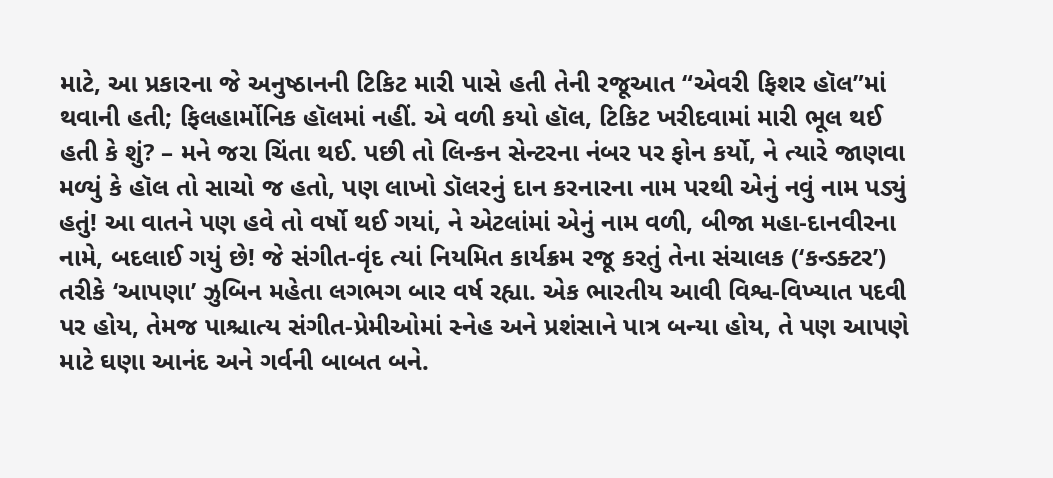માટે, આ પ્રકારના જે અનુષ્ઠાનની ટિકિટ મારી પાસે હતી તેની રજૂઆત “એવરી ફિશર હૉલ”માં થવાની હતી; ફિલહાર્મોનિક હૉલમાં નહીં. એ વળી કયો હૉલ, ટિકિટ ખરીદવામાં મારી ભૂલ થઈ હતી કે શું? – મને જરા ચિંતા થઈ. પછી તો લિન્કન સેન્ટરના નંબર પર ફોન કર્યો, ને ત્યારે જાણવા મળ્યું કે હૉલ તો સાચો જ હતો, પણ લાખો ડૉલરનું દાન કરનારના નામ પરથી એનું નવું નામ પડ્યું હતું! આ વાતને પણ હવે તો વર્ષો થઈ ગયાં, ને એટલાંમાં એનું નામ વળી, બીજા મહા-દાનવીરના નામે, બદલાઈ ગયું છે! જે સંગીત-વૃંદ ત્યાં નિયમિત કાર્યક્રમ રજૂ કરતું તેના સંચાલક (‘કન્ડક્ટર’) તરીકે ‘આપણા’ ઝુબિન મહેતા લગભગ બાર વર્ષ રહ્યા. એક ભારતીય આવી વિશ્વ-વિખ્યાત પદવી પર હોય, તેમજ પાશ્ચાત્ય સંગીત-પ્રેમીઓમાં સ્નેહ અને પ્રશંસાને પાત્ર બન્યા હોય, તે પણ આપણે માટે ઘણા આનંદ અને ગર્વની બાબત બને.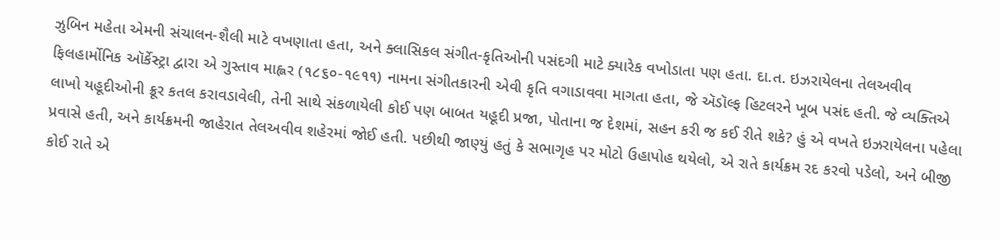ઝુબિન મહેતા એમની સંચાલન-શૈલી માટે વખણાતા હતા, અને ક્લાસિકલ સંગીત-કૃતિઓની પસંદગી માટે ક્યારેક વખોડાતા પણ હતા. દા.ત. ઇઝરાયેલના તેલઅવીવ ફિલહાર્મોનિક ઑર્કેસ્ટ્રા દ્વારા એ ગુસ્તાવ માહ્લર (૧૮૬૦-૧૯૧૧) નામના સંગીતકારની એવી કૃતિ વગાડાવવા માગતા હતા, જે ઍડૉલ્ફ હિટલરને ખૂબ પસંદ હતી. જે વ્યક્તિએ લાખો યહૂદીઓની ક્રૂર કતલ કરાવડાવેલી, તેની સાથે સંકળાયેલી કોઈ પણ બાબત યહૂદી પ્રજા, પોતાના જ દેશમાં, સહન કરી જ કઈ રીતે શકે? હું એ વખતે ઇઝરાયેલના પહેલા પ્રવાસે હતી, અને કાર્યક્રમની જાહેરાત તેલઅવીવ શહેરમાં જોઈ હતી. પછીથી જાણ્યું હતું કે સભાગૃહ પર મોટો ઉહાપોહ થયેલો, એ રાતે કાર્યક્રમ રદ કરવો પડેલો, અને બીજી કોઈ રાતે એ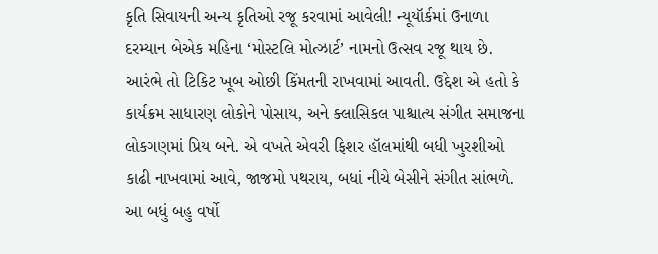કૃતિ સિવાયની અન્ય કૃતિઓ રજૂ કરવામાં આવેલી! ન્યૂયૉર્કમાં ઉનાળા દરમ્યાન બેએક મહિના ‘મોસ્ટલિ મોત્ઝાર્ટ’ નામનો ઉત્સવ રજૂ થાય છે. આરંભે તો ટિકિટ ખૂબ ઓછી કિંમતની રાખવામાં આવતી. ઉદ્દેશ એ હતો કે કાર્યક્રમ સાધારણ લોકોને પોસાય, અને ક્લાસિકલ પાશ્ચાત્ય સંગીત સમાજના લોકગણમાં પ્રિય બને. એ વખતે એવરી ફિશર હૉલમાંથી બધી ખુરશીઓ કાઢી નાખવામાં આવે, જાજમો પથરાય, બધાં નીચે બેસીને સંગીત સાંભળે. આ બધું બહુ વર્ષો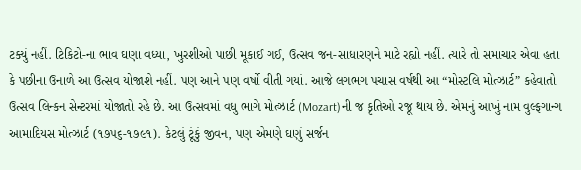ટક્યું નહીં. ટિકિટો-ના ભાવ ઘણા વધ્યા, ખુરશીઓ પાછી મૂકાઈ ગઈ, ઉત્સવ જન-સાધારણને માટે રહ્યો નહીં. ત્યારે તો સમાચાર એવા હતા કે પછીના ઉનાળે આ ઉત્સવ યોજાશે નહીં. પણ આને પણ વર્ષો વીતી ગયાં. આજે લગભગ પચાસ વર્ષથી આ “મોસ્ટલિ મોત્ઝાર્ટ” કહેવાતો ઉત્સવ લિન્કન સેન્ટરમાં યોજાતો રહે છે. આ ઉત્સવમાં વધુ ભાગે મોત્ઝાર્ટ (Mozart)ની જ કૃતિઓ રજૂ થાય છે. એમનું આખું નામ વુલ્ફગાન્ગ આમાદિયસ મોત્ઝાર્ટ (૧૭૫૬-૧૭૯૧). કેટલું ટૂંકું જીવન, પણ એમણે ઘણું સર્જન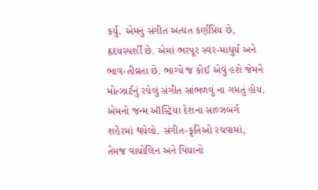કર્યું. એમનું સંગીત અત્યંત કર્ણપ્રિય છે, હૃદયસ્પર્શી છે. એમાં ભરપૂર સ્વર-માધુર્ય અને ભાવ-તીવ્રતા છે. ભાગ્યે જ કોઈ એવું હશે જેમને મોત્ઝાર્ટનું રચેલું સંગીત સાંભળવું ના ગમતું હોય. એમનો જન્મ ઑસ્ટ્રિયા દેશના સાલ્ઝબર્ગ શહેરમાં થયેલો. સંગીત-કૃતિઓ રચવામાં, તેમજ વાયોલિન અને પિયાનો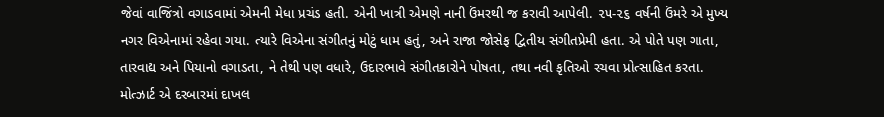જેવાં વાજિંત્રો વગાડવામાં એમની મેધા પ્રચંડ હતી. એની ખાત્રી એમણે નાની ઉંમરથી જ કરાવી આપેલી. ૨૫-૨૬ વર્ષની ઉંમરે એ મુખ્ય નગર વિએનામાં રહેવા ગયા. ત્યારે વિએના સંગીતનું મોટું ધામ હતું, અને રાજા જોસેફ દ્વિતીય સંગીતપ્રેમી હતા. એ પોતે પણ ગાતા, તારવાદ્ય અને પિયાનો વગાડતા, ને તેથી પણ વધારે, ઉદારભાવે સંગીતકારોને પોષતા, તથા નવી કૃતિઓ રચવા પ્રોત્સાહિત કરતા. મોત્ઝાર્ટ એ દરબારમાં દાખલ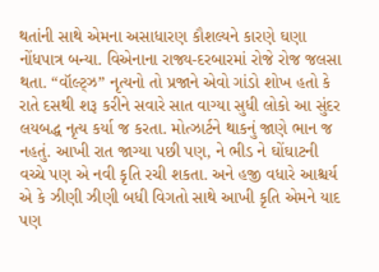થતાંની સાથે એમના અસાધારણ કૌશલ્યને કારણે ઘણા નોંધપાત્ર બન્યા. વિએનાના રાજ્ય-દરબારમાં રોજે રોજ જલસા થતા. “વૉલ્ટ્ઝ” નૃત્યનો તો પ્રજાને એવો ગાંડો શોખ હતો કે રાતે દસથી શરૂ કરીને સવારે સાત વાગ્યા સુધી લોકો આ સુંદર લયબદ્ધ નૃત્ય કર્યા જ કરતા. મોત્ઝાર્ટને થાકનું જાણે ભાન જ નહતું. આખી રાત જાગ્યા પછી પણ, ને ભીડ ને ઘોંઘાટની વચ્ચે પણ એ નવી કૃતિ રચી શકતા. અને હજી વધારે આશ્ચર્ય એ કે ઝીણી ઝીણી બધી વિગતો સાથે આખી કૃતિ એમને યાદ પણ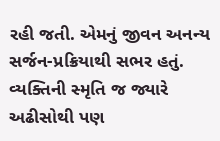રહી જતી. એમનું જીવન અનન્ય સર્જન-પ્રક્રિયાથી સભર હતું. વ્યક્તિની સ્મૃતિ જ જ્યારે અઢીસોથી પણ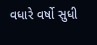વધારે વર્ષો સુધી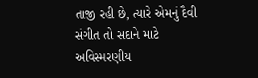તાજી રહી છે, ત્યારે એમનું દૈવી સંગીત તો સદાને માટે અવિસ્મરણીય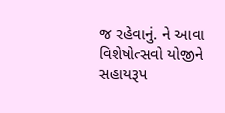જ રહેવાનું. ને આવા વિશેષોત્સવો યોજીને સહાયરૂપ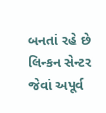બનતાં રહે છે લિન્કન સેન્ટર જેવાં અપૂર્વ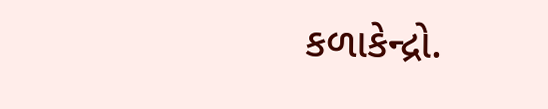કળાકેન્દ્રો.